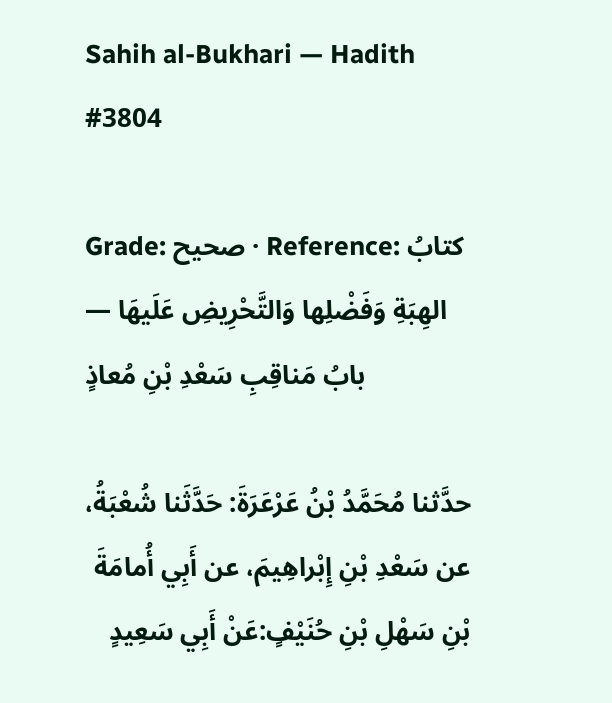Sahih al-Bukhari — Hadith #3804

Grade: صحيح · Reference: كتابُ الهِبَةِ وَفَضْلِها وَالتَّحْرِيضِ عَلَيهَا — بابُ مَناقِبِ سَعْدِ بْنِ مُعاذٍ

حدَّثنا مُحَمَّدُ بْنُ عَرْعَرَةَ: حَدَّثَنا شُعْبَةُ، عن سَعْدِ بْنِ إِبْراهِيمَ، عن أَبِي أُمامَةَ بْنِ سَهْلِ بْنِ حُنَيْفٍ:عَنْ أَبِي سَعِيدٍ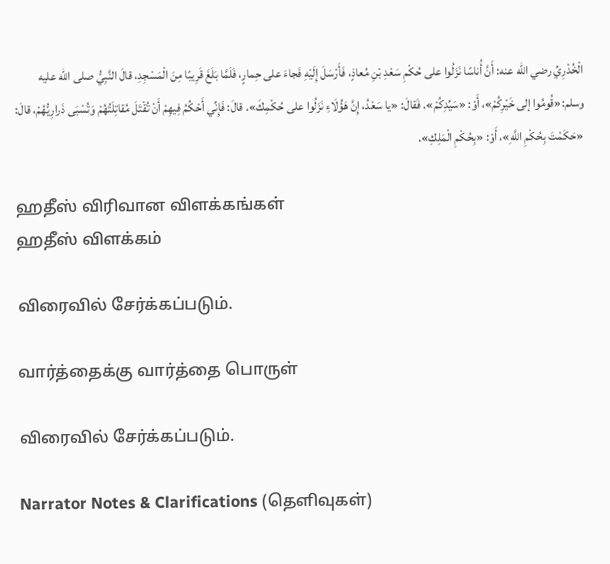الْخُدْرِيِّ رضي الله عنه: أَنَّ أُناسًا نَزَلُوا على حُكْمِ سَعْدِ بْنِ مُعاذٍ، فَأَرْسَلَ إِلَيْهِ فَجاءَ على حِمارٍ، فَلَمَّا بَلَغَ قَرِيبًا مِنَ الْمَسْجِدِ، قالَ النَّبِيُّ صلى الله عليه وسلم:«قُومُوا إلى خَيْرِكُمْ»، أَوْ: «سَيِّدِكُمْ». فَقالَ: «يا سَعْدُ، إِنَّ هَؤُلَاءِ نَزَلُوا على حُكْمِكَ». قالَ: فَإِنِّي أَحْكُمُ فِيهِمْ أَنْ تُقْتَلَ مُقاتِلَتُهُمْ وَتُسْبَى ذَرارِيُّهُمْ، قالَ: «حَكَمْتَ بِحُكْمِ اللَّهِ»، أَوْ: «بِحُكْمِ الْمَلِكِ».

ஹதீஸ் விரிவான விளக்கங்கள்
ஹதீஸ் விளக்கம்

விரைவில் சேர்க்கப்படும்.

வார்த்தைக்கு வார்த்தை பொருள்

விரைவில் சேர்க்கப்படும்.

Narrator Notes & Clarifications (தெளிவுகள்)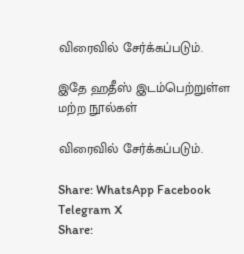விரைவில் சேர்க்கப்படும்.

இதே ஹதீஸ் இடம்பெற்றுள்ள மற்ற நூல்கள்

விரைவில் சேர்க்கப்படும்.

Share: WhatsApp Facebook Telegram X
Share: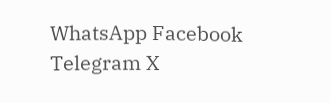WhatsApp Facebook Telegram X